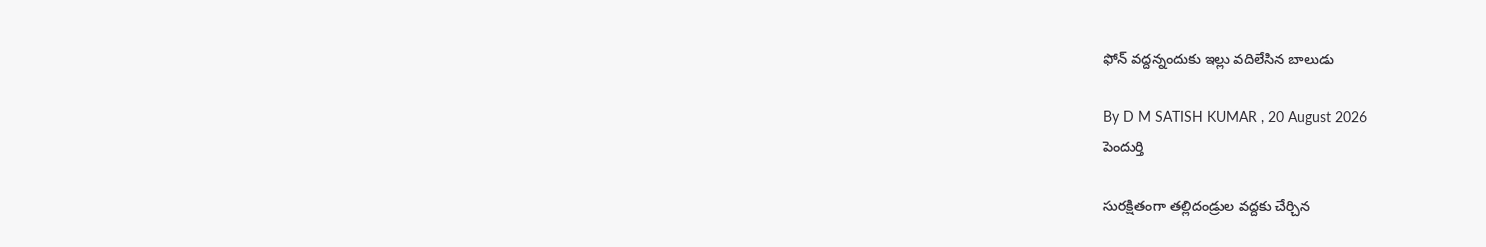ఫోన్ వద్దన్నందుకు ఇల్లు వదిలేసిన బాలుడు

By D M SATISH KUMAR , 20 August 2026
పెందుర్తి

సురక్షితంగా తల్లిదండ్రుల వద్దకు చేర్చిన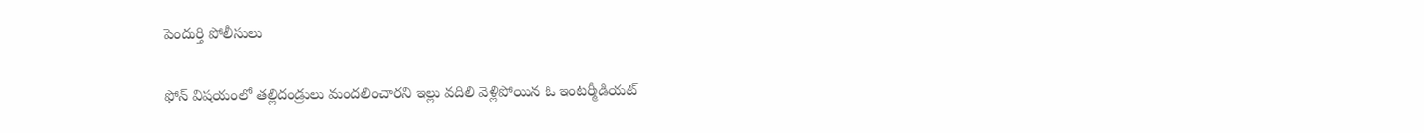పెందుర్తి పోలీసులు

ఫోన్ విషయంలో తల్లిదండ్రులు మందలించారని ఇల్లు వదిలి వెళ్లిపోయిన ఓ ఇంటర్మీడియట్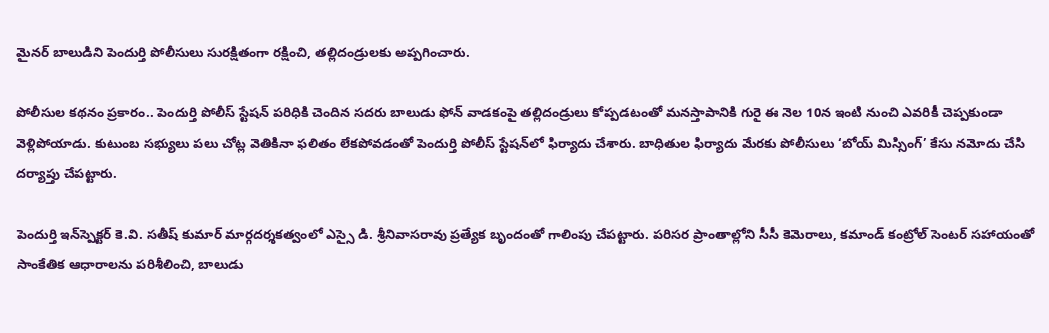మైనర్ బాలుడిని పెందుర్తి పోలీసులు సురక్షితంగా రక్షించి, తల్లిదండ్రులకు అప్పగించారు.

పోలీసుల కథనం ప్రకారం.. పెందుర్తి పోలీస్ స్టేషన్ పరిధికి చెందిన సదరు బాలుడు ఫోన్ వాడకంపై తల్లిదండ్రులు కోప్పడటంతో మనస్తాపానికి గురై ఈ నెల 10న ఇంటి నుంచి ఎవరికీ చెప్పకుండా వెళ్లిపోయాడు. కుటుంబ సభ్యులు పలు చోట్ల వెతికినా ఫలితం లేకపోవడంతో పెందుర్తి పోలీస్ స్టేషన్‌లో ఫిర్యాదు చేశారు. బాధితుల ఫిర్యాదు మేరకు పోలీసులు ‘బోయ్ మిస్సింగ్’ కేసు నమోదు చేసి దర్యాప్తు చేపట్టారు.

పెందుర్తి ఇన్‌స్పెక్టర్ కె.వి. సతీష్ కుమార్ మార్గదర్శకత్వంలో ఎస్సై డి. శ్రీనివాసరావు ప్రత్యేక బృందంతో గాలింపు చేపట్టారు. పరిసర ప్రాంతాల్లోని సీసీ కెమెరాలు, కమాండ్ కంట్రోల్ సెంటర్ సహాయంతో సాంకేతిక ఆధారాలను పరిశీలించి, బాలుడు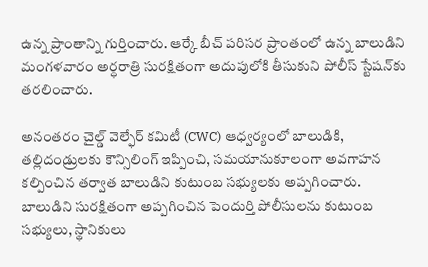ఉన్న ప్రాంతాన్ని గుర్తించారు. ఆర్కే బీచ్ పరిసర ప్రాంతంలో ఉన్న బాలుడిని మంగళవారం అర్ధరాత్రి సురక్షితంగా అదుపులోకి తీసుకుని పోలీస్ స్టేషన్‌కు తరలించారు.

అనంతరం చైల్డ్ వెల్ఫేర్ కమిటీ (CWC) ఆధ్వర్యంలో బాలుడికి, తల్లిదండ్రులకు కౌన్సిలింగ్ ఇప్పించి, సమయానుకూలంగా అవగాహన కల్పించిన తర్వాత బాలుడిని కుటుంబ సభ్యులకు అప్పగించారు. బాలుడిని సురక్షితంగా అప్పగించిన పెందుర్తి పోలీసులను కుటుంబ సభ్యులు, స్థానికులు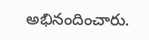అభినందించారు.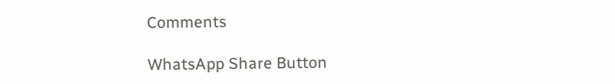Comments

WhatsApp Share Button